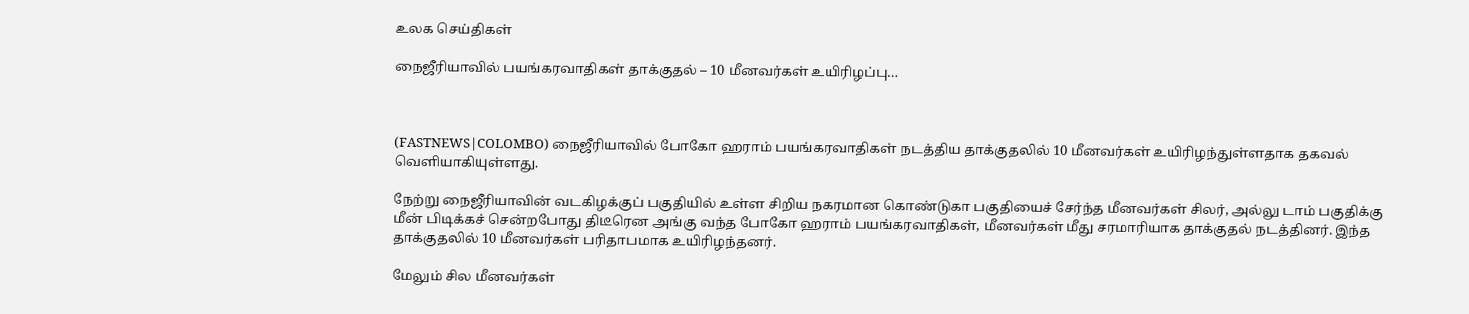உலக செய்திகள்

நைஜீரியாவில் பயங்கரவாதிகள் தாக்குதல் – 10 மீனவர்கள் உயிரிழப்பு…



(FASTNEWS|COLOMBO) நைஜீரியாவில் போகோ ஹராம் பயங்கரவாதிகள் நடத்திய தாக்குதலில் 10 மீனவர்கள் உயிரிழந்துள்ளதாக தகவல் வெளியாகியுள்ளது.

நேற்று நைஜீரியாவின் வடகிழக்குப் பகுதியில் உள்ள சிறிய நகரமான கொண்டுகா பகுதியைச் சேர்ந்த மீனவர்கள் சிலர், அல்லு டாம் பகுதிக்கு மீன் பிடிக்கச் சென்றபோது திடீரென அங்கு வந்த போகோ ஹராம் பயங்கரவாதிகள், மீனவர்கள் மீது சரமாரியாக தாக்குதல் நடத்தினர். இந்த தாக்குதலில் 10 மீனவர்கள் பரிதாபமாக உயிரிழந்தனர்.

மேலும் சில மீனவர்கள்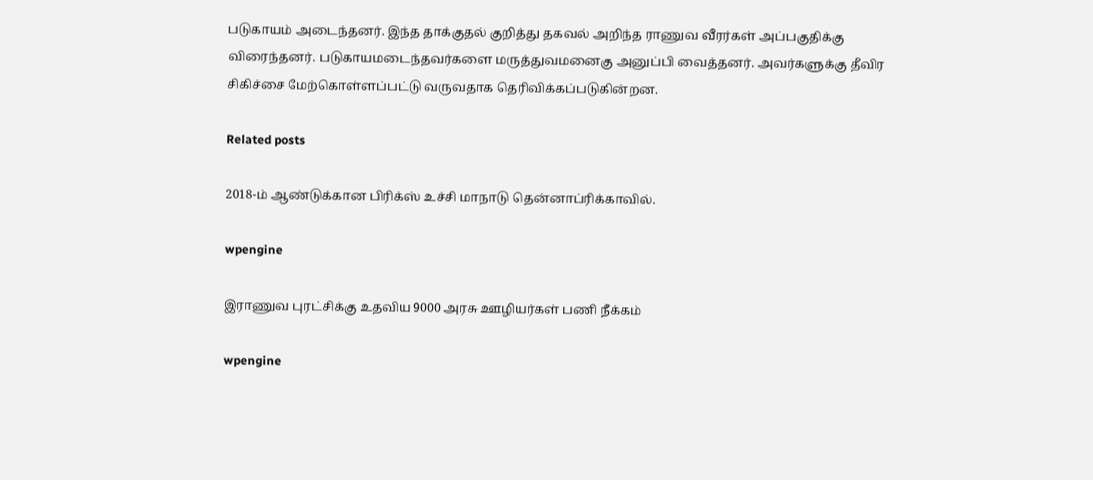படுகாயம் அடைந்தனர். இந்த தாக்குதல் குறித்து தகவல் அறிந்த ராணுவ வீரர்கள் அப்பகுதிக்கு விரைந்தனர். படுகாயமடைந்தவர்களை மருத்துவமனைகு அனுப்பி வைத்தனர். அவர்களுக்கு தீவிர சிகிச்சை மேற்கொள்ளப்பட்டு வருவதாக தெரிவிக்கப்படுகின்றன.

Related posts

2018-ம் ஆண்டுக்கான பிரிக்ஸ் உச்சி மாநாடு தென்னாப்ரிக்காவில்.

wpengine

இராணுவ புரட்சிக்கு உதவிய 9000 அரசு ஊழியர்கள் பணி நீக்கம்

wpengine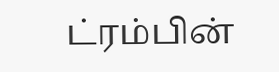ட்ரம்பின்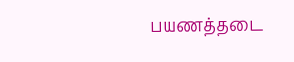பயணத்தடை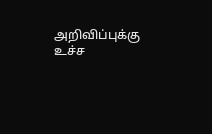அறிவிப்புக்கு உச்ச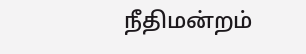நீதிமன்றம்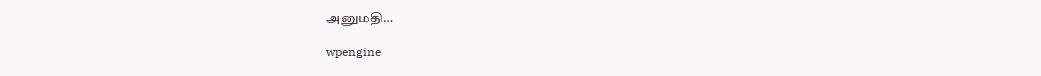அனுமதி…

wpengine